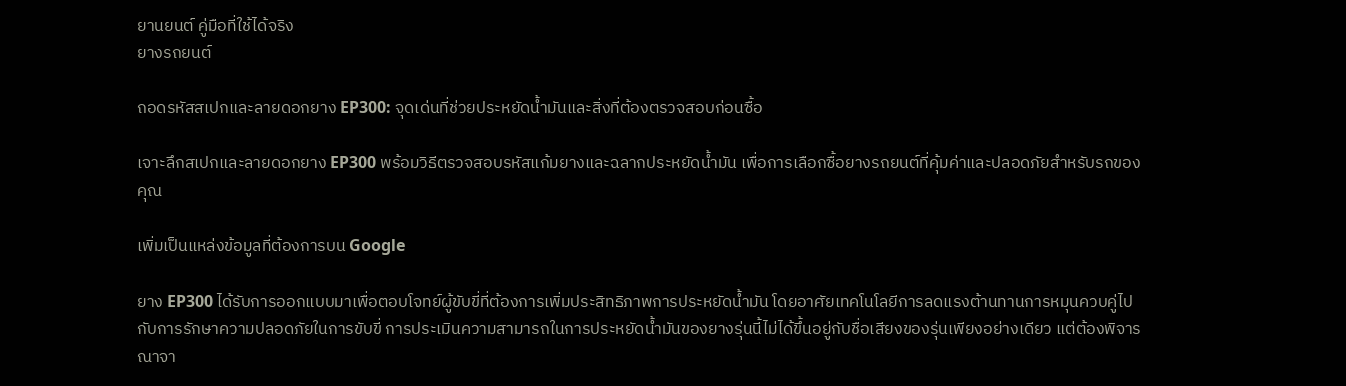ยานยนต์ คู่มือที่ใช้ได้จริง
ยางรถยนต์

ถอดรหัสสเปกและลายดอกยาง EP300: จุดเด่นที่ช่วยประหยัดน้ำมันและสิ่งที่ต้องตรวจสอบก่อนซื้อ

เจาะลึกสเปกและลายดอกยาง EP300 พร้อมวิธีตรวจสอบรหัสแก้มยางและฉลากประหยัดน้ำมัน เพื่อการเลือกซื้อยางรถยนต์ที่คุ้มค่าและปลอดภัยสำหรับรถของคุณ

เพิ่มเป็นแหล่งข้อมูลที่ต้องการบน Google

ยาง EP300 ได้รับการออกแบบมาเพื่อตอบโจทย์ผู้ขับขี่ที่ต้องการเพิ่มประสิทธิภาพการประหยัดน้ำมัน โดยอาศัยเทคโนโลยีการลดแรงต้านทานการหมุนควบคู่ไปกับการรักษาความปลอดภัยในการขับขี่ การประเมินความสามารถในการประหยัดน้ำมันของยางรุ่นนี้ไม่ได้ขึ้นอยู่กับชื่อเสียงของรุ่นเพียงอย่างเดียว แต่ต้องพิจารณาจา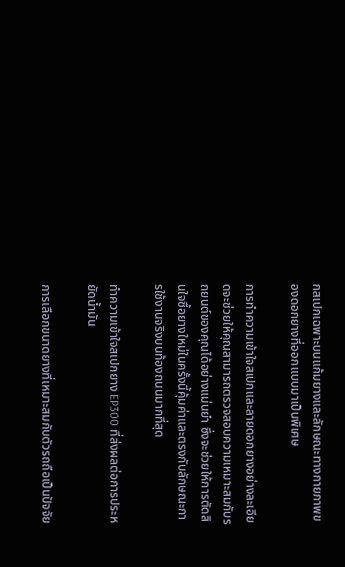กสเปกเฉพาะบนแก้มยางและลักษณะทางกายภาพของดอกยางที่ออกแบบมาเป็นพิเศษ

การทำความเข้าใจสเปกและลายดอกยางอย่างละเอียดจะช่วยให้คุณสามารถตรวจสอบความเหมาะสมกับรถยนต์ของคุณได้อย่างแม่นยำ ซึ่งจะช่วยให้การตัดสินใจซื้อยางใหม่ในครั้งนี้คุ้มค่าและตรงกับลักษณะการใช้งานจริงบนท้องถนนมากที่สุด

ทำความเข้าใจสเปกยาง EP300 ที่ส่งผลต่อการประหยัดน้ำมัน

การเลือกขนาดยางที่เหมาะสมกับตัวรถถือเป็นปัจจัย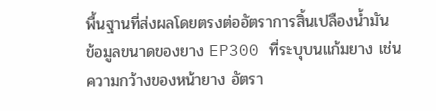พื้นฐานที่ส่งผลโดยตรงต่ออัตราการสิ้นเปลืองน้ำมัน ข้อมูลขนาดของยาง EP300 ที่ระบุบนแก้มยาง เช่น ความกว้างของหน้ายาง อัตรา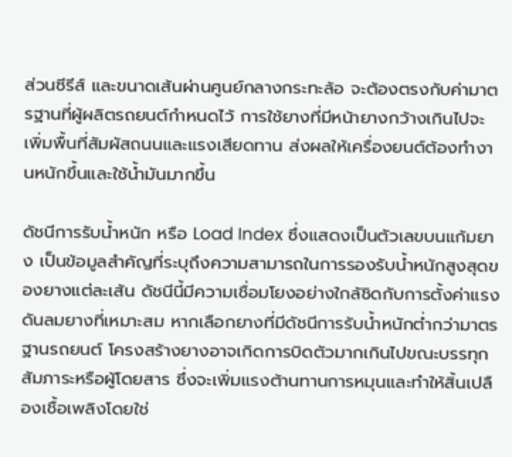ส่วนซีรีส์ และขนาดเส้นผ่านศูนย์กลางกระทะล้อ จะต้องตรงกับค่ามาตรฐานที่ผู้ผลิตรถยนต์กำหนดไว้ การใช้ยางที่มีหน้ายางกว้างเกินไปจะเพิ่มพื้นที่สัมผัสถนนและแรงเสียดทาน ส่งผลให้เครื่องยนต์ต้องทำงานหนักขึ้นและใช้น้ำมันมากขึ้น

ดัชนีการรับน้ำหนัก หรือ Load Index ซึ่งแสดงเป็นตัวเลขบนแก้มยาง เป็นข้อมูลสำคัญที่ระบุถึงความสามารถในการรองรับน้ำหนักสูงสุดของยางแต่ละเส้น ดัชนีนี้มีความเชื่อมโยงอย่างใกล้ชิดกับการตั้งค่าแรงดันลมยางที่เหมาะสม หากเลือกยางที่มีดัชนีการรับน้ำหนักต่ำกว่ามาตรฐานรถยนต์ โครงสร้างยางอาจเกิดการบิดตัวมากเกินไปขณะบรรทุกสัมภาระหรือผู้โดยสาร ซึ่งจะเพิ่มแรงต้านทานการหมุนและทำให้สิ้นเปลืองเชื้อเพลิงโดยใช่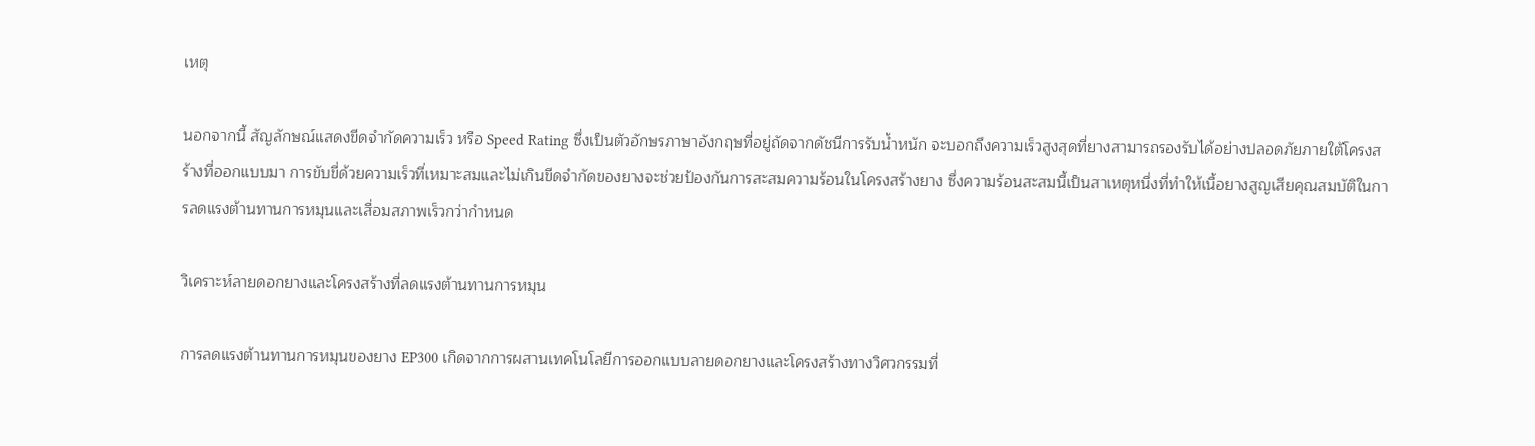เหตุ

นอกจากนี้ สัญลักษณ์แสดงขีดจำกัดความเร็ว หรือ Speed Rating ซึ่งเป็นตัวอักษรภาษาอังกฤษที่อยู่ถัดจากดัชนีการรับน้ำหนัก จะบอกถึงความเร็วสูงสุดที่ยางสามารถรองรับได้อย่างปลอดภัยภายใต้โครงสร้างที่ออกแบบมา การขับขี่ด้วยความเร็วที่เหมาะสมและไม่เกินขีดจำกัดของยางจะช่วยป้องกันการสะสมความร้อนในโครงสร้างยาง ซึ่งความร้อนสะสมนี้เป็นสาเหตุหนึ่งที่ทำให้เนื้อยางสูญเสียคุณสมบัติในการลดแรงต้านทานการหมุนและเสื่อมสภาพเร็วกว่ากำหนด

วิเคราะห์ลายดอกยางและโครงสร้างที่ลดแรงต้านทานการหมุน

การลดแรงต้านทานการหมุนของยาง EP300 เกิดจากการผสานเทคโนโลยีการออกแบบลายดอกยางและโครงสร้างทางวิศวกรรมที่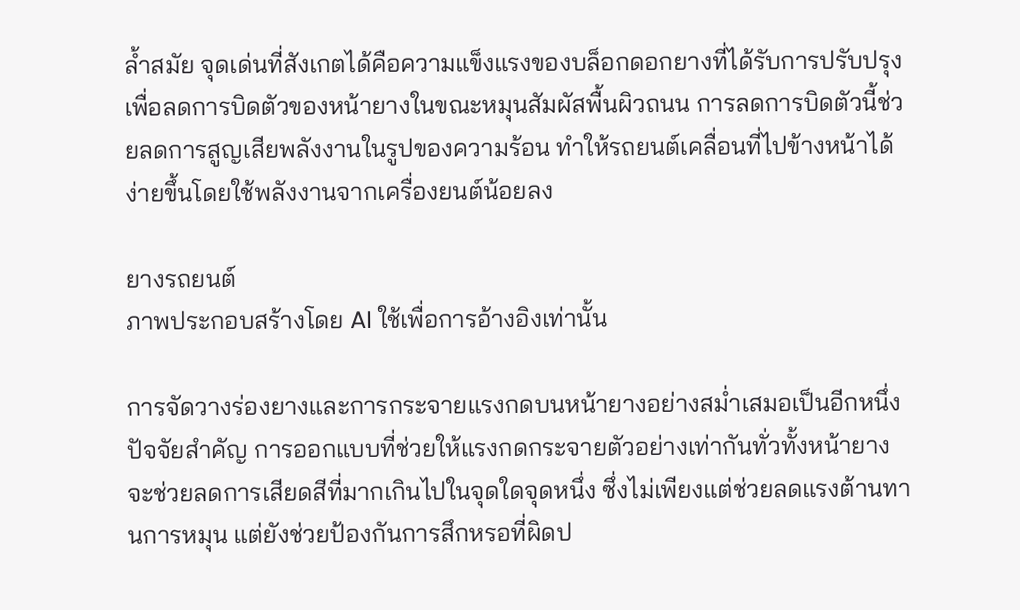ล้ำสมัย จุดเด่นที่สังเกตได้คือความแข็งแรงของบล็อกดอกยางที่ได้รับการปรับปรุงเพื่อลดการบิดตัวของหน้ายางในขณะหมุนสัมผัสพื้นผิวถนน การลดการบิดตัวนี้ช่วยลดการสูญเสียพลังงานในรูปของความร้อน ทำให้รถยนต์เคลื่อนที่ไปข้างหน้าได้ง่ายขึ้นโดยใช้พลังงานจากเครื่องยนต์น้อยลง

ยางรถยนต์
ภาพประกอบสร้างโดย AI ใช้เพื่อการอ้างอิงเท่านั้น

การจัดวางร่องยางและการกระจายแรงกดบนหน้ายางอย่างสม่ำเสมอเป็นอีกหนึ่งปัจจัยสำคัญ การออกแบบที่ช่วยให้แรงกดกระจายตัวอย่างเท่ากันทั่วทั้งหน้ายางจะช่วยลดการเสียดสีที่มากเกินไปในจุดใดจุดหนึ่ง ซึ่งไม่เพียงแต่ช่วยลดแรงต้านทานการหมุน แต่ยังช่วยป้องกันการสึกหรอที่ผิดป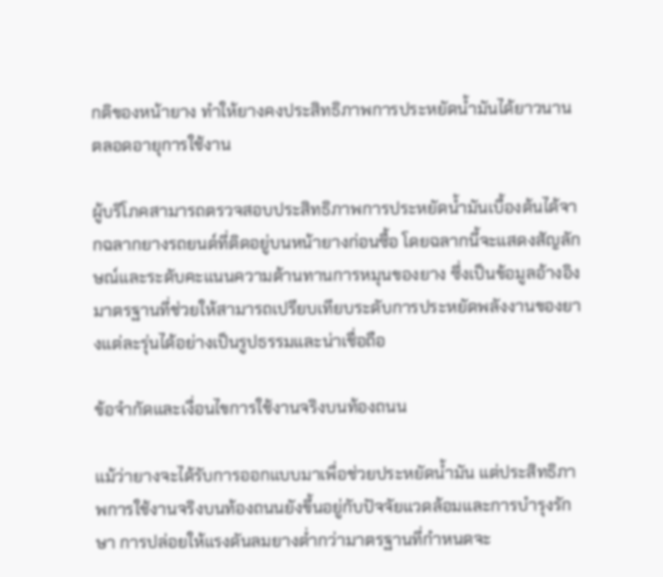กติของหน้ายาง ทำให้ยางคงประสิทธิภาพการประหยัดน้ำมันได้ยาวนานตลอดอายุการใช้งาน

ผู้บริโภคสามารถตรวจสอบประสิทธิภาพการประหยัดน้ำมันเบื้องต้นได้จากฉลากยางรถยนต์ที่ติดอยู่บนหน้ายางก่อนซื้อ โดยฉลากนี้จะแสดงสัญลักษณ์และระดับคะแนนความต้านทานการหมุนของยาง ซึ่งเป็นข้อมูลอ้างอิงมาตรฐานที่ช่วยให้สามารถเปรียบเทียบระดับการประหยัดพลังงานของยางแต่ละรุ่นได้อย่างเป็นรูปธรรมและน่าเชื่อถือ

ข้อจำกัดและเงื่อนไขการใช้งานจริงบนท้องถนน

แม้ว่ายางจะได้รับการออกแบบมาเพื่อช่วยประหยัดน้ำมัน แต่ประสิทธิภาพการใช้งานจริงบนท้องถนนยังขึ้นอยู่กับปัจจัยแวดล้อมและการบำรุงรักษา การปล่อยให้แรงดันลมยางต่ำกว่ามาตรฐานที่กำหนดจะ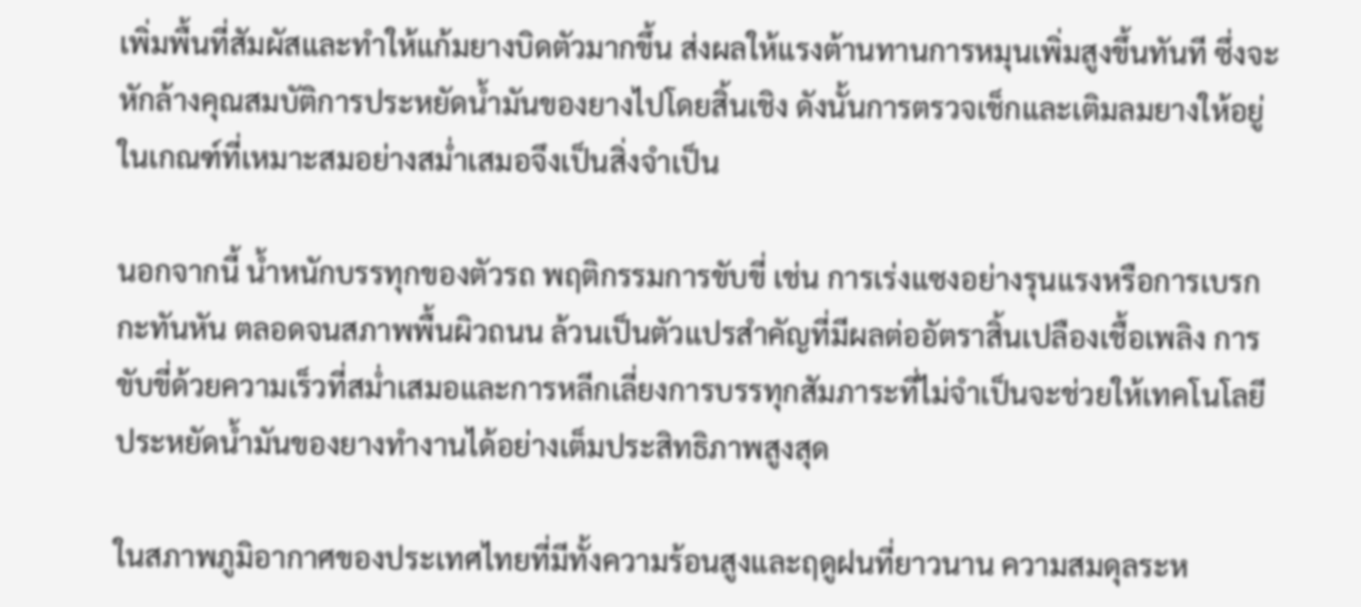เพิ่มพื้นที่สัมผัสและทำให้แก้มยางบิดตัวมากขึ้น ส่งผลให้แรงต้านทานการหมุนเพิ่มสูงขึ้นทันที ซึ่งจะหักล้างคุณสมบัติการประหยัดน้ำมันของยางไปโดยสิ้นเชิง ดังนั้นการตรวจเช็กและเติมลมยางให้อยู่ในเกณฑ์ที่เหมาะสมอย่างสม่ำเสมอจึงเป็นสิ่งจำเป็น

นอกจากนี้ น้ำหนักบรรทุกของตัวรถ พฤติกรรมการขับขี่ เช่น การเร่งแซงอย่างรุนแรงหรือการเบรกกะทันหัน ตลอดจนสภาพพื้นผิวถนน ล้วนเป็นตัวแปรสำคัญที่มีผลต่ออัตราสิ้นเปลืองเชื้อเพลิง การขับขี่ด้วยความเร็วที่สม่ำเสมอและการหลีกเลี่ยงการบรรทุกสัมภาระที่ไม่จำเป็นจะช่วยให้เทคโนโลยีประหยัดน้ำมันของยางทำงานได้อย่างเต็มประสิทธิภาพสูงสุด

ในสภาพภูมิอากาศของประเทศไทยที่มีทั้งความร้อนสูงและฤดูฝนที่ยาวนาน ความสมดุลระห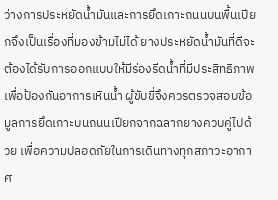ว่างการประหยัดน้ำมันและการยึดเกาะถนนบนพื้นเปียกจึงเป็นเรื่องที่มองข้ามไม่ได้ ยางประหยัดน้ำมันที่ดีจะต้องได้รับการออกแบบให้มีร่องรีดน้ำที่มีประสิทธิภาพเพื่อป้องกันอาการเหินน้ำ ผู้ขับขี่จึงควรตรวจสอบข้อมูลการยึดเกาะบนถนนเปียกจากฉลากยางควบคู่ไปด้วย เพื่อความปลอดภัยในการเดินทางทุกสภาวะอากาศ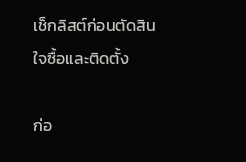เช็กลิสต์ก่อนตัดสินใจซื้อและติดตั้ง

ก่อ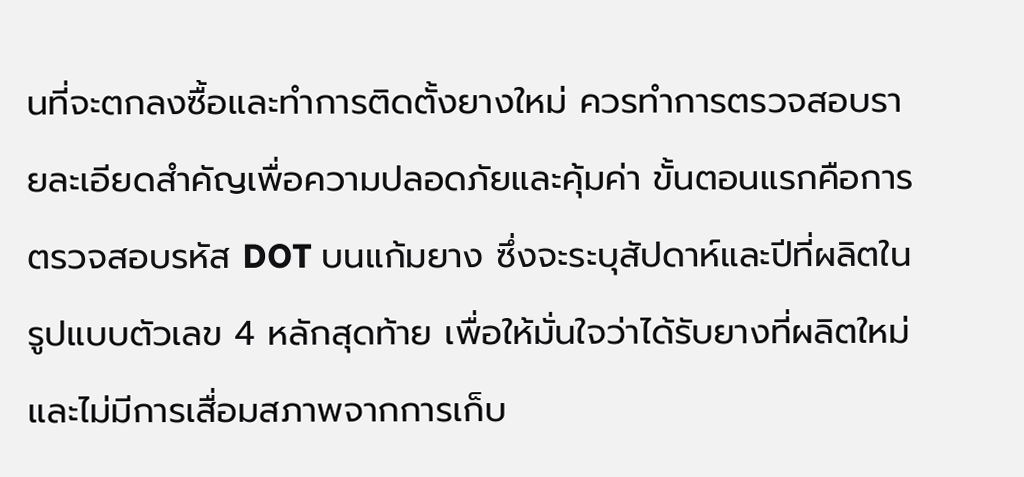นที่จะตกลงซื้อและทำการติดตั้งยางใหม่ ควรทำการตรวจสอบรายละเอียดสำคัญเพื่อความปลอดภัยและคุ้มค่า ขั้นตอนแรกคือการตรวจสอบรหัส DOT บนแก้มยาง ซึ่งจะระบุสัปดาห์และปีที่ผลิตในรูปแบบตัวเลข 4 หลักสุดท้าย เพื่อให้มั่นใจว่าได้รับยางที่ผลิตใหม่และไม่มีการเสื่อมสภาพจากการเก็บ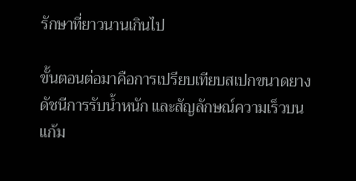รักษาที่ยาวนานเกินไป

ขั้นตอนต่อมาคือการเปรียบเทียบสเปกขนาดยาง ดัชนีการรับน้ำหนัก และสัญลักษณ์ความเร็วบนแก้ม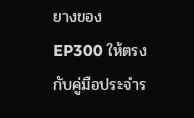ยางของ EP300 ให้ตรงกับคู่มือประจำร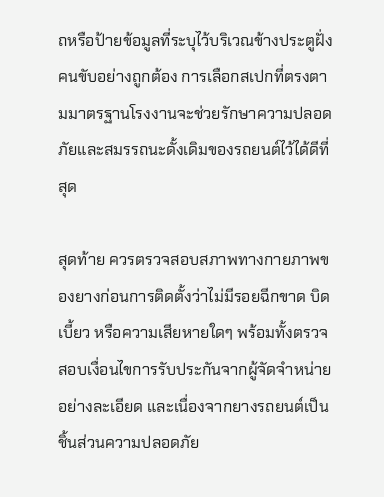ถหรือป้ายข้อมูลที่ระบุไว้บริเวณข้างประตูฝั่งคนขับอย่างถูกต้อง การเลือกสเปกที่ตรงตามมาตรฐานโรงงานจะช่วยรักษาความปลอดภัยและสมรรถนะดั้งเดิมของรถยนต์ไว้ได้ดีที่สุด

สุดท้าย ควรตรวจสอบสภาพทางกายภาพของยางก่อนการติดตั้งว่าไม่มีรอยฉีกขาด บิดเบี้ยว หรือความเสียหายใดๆ พร้อมทั้งตรวจสอบเงื่อนไขการรับประกันจากผู้จัดจำหน่ายอย่างละเอียด และเนื่องจากยางรถยนต์เป็นชิ้นส่วนความปลอดภัย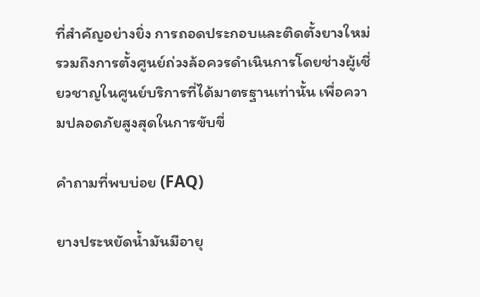ที่สำคัญอย่างยิ่ง การถอดประกอบและติดตั้งยางใหม่รวมถึงการตั้งศูนย์ถ่วงล้อควรดำเนินการโดยช่างผู้เชี่ยวชาญในศูนย์บริการที่ได้มาตรฐานเท่านั้น เพื่อความปลอดภัยสูงสุดในการขับขี่

คำถามที่พบบ่อย (FAQ)

ยางประหยัดน้ำมันมีอายุ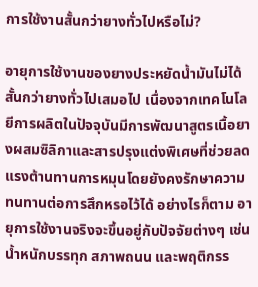การใช้งานสั้นกว่ายางทั่วไปหรือไม่?

อายุการใช้งานของยางประหยัดน้ำมันไม่ได้สั้นกว่ายางทั่วไปเสมอไป เนื่องจากเทคโนโลยีการผลิตในปัจจุบันมีการพัฒนาสูตรเนื้อยางผสมซิลิกาและสารปรุงแต่งพิเศษที่ช่วยลดแรงต้านทานการหมุนโดยยังคงรักษาความทนทานต่อการสึกหรอไว้ได้ อย่างไรก็ตาม อายุการใช้งานจริงจะขึ้นอยู่กับปัจจัยต่างๆ เช่น น้ำหนักบรรทุก สภาพถนน และพฤติกรร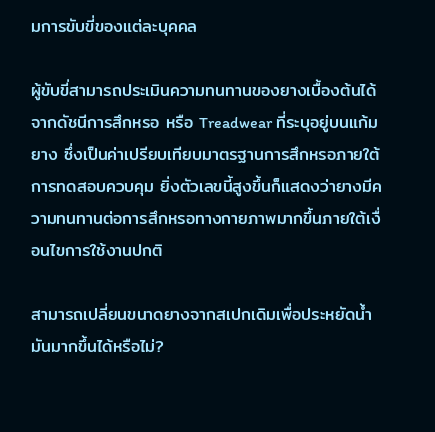มการขับขี่ของแต่ละบุคคล

ผู้ขับขี่สามารถประเมินความทนทานของยางเบื้องต้นได้จากดัชนีการสึกหรอ หรือ Treadwear ที่ระบุอยู่บนแก้มยาง ซึ่งเป็นค่าเปรียบเทียบมาตรฐานการสึกหรอภายใต้การทดสอบควบคุม ยิ่งตัวเลขนี้สูงขึ้นก็แสดงว่ายางมีความทนทานต่อการสึกหรอทางกายภาพมากขึ้นภายใต้เงื่อนไขการใช้งานปกติ

สามารถเปลี่ยนขนาดยางจากสเปกเดิมเพื่อประหยัดน้ำมันมากขึ้นได้หรือไม่?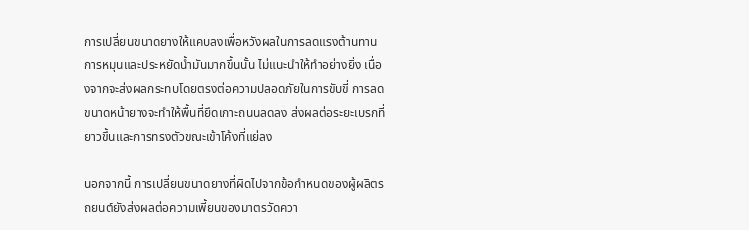การเปลี่ยนขนาดยางให้แคบลงเพื่อหวังผลในการลดแรงต้านทานการหมุนและประหยัดน้ำมันมากขึ้นนั้น ไม่แนะนำให้ทำอย่างยิ่ง เนื่องจากจะส่งผลกระทบโดยตรงต่อความปลอดภัยในการขับขี่ การลดขนาดหน้ายางจะทำให้พื้นที่ยึดเกาะถนนลดลง ส่งผลต่อระยะเบรกที่ยาวขึ้นและการทรงตัวขณะเข้าโค้งที่แย่ลง

นอกจากนี้ การเปลี่ยนขนาดยางที่ผิดไปจากข้อกำหนดของผู้ผลิตรถยนต์ยังส่งผลต่อความเพี้ยนของมาตรวัดควา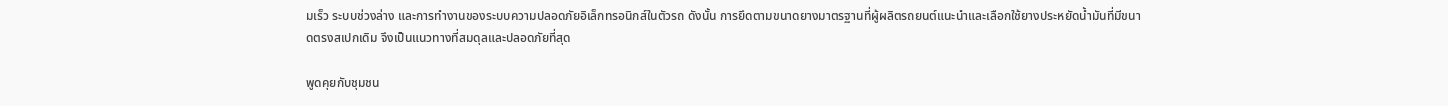มเร็ว ระบบช่วงล่าง และการทำงานของระบบความปลอดภัยอิเล็กทรอนิกส์ในตัวรถ ดังนั้น การยึดตามขนาดยางมาตรฐานที่ผู้ผลิตรถยนต์แนะนำและเลือกใช้ยางประหยัดน้ำมันที่มีขนาดตรงสเปกเดิม จึงเป็นแนวทางที่สมดุลและปลอดภัยที่สุด

พูดคุยกับชุมชน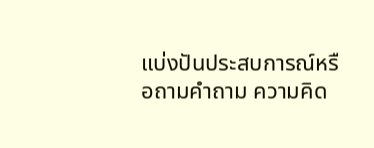แบ่งปันประสบการณ์หรือถามคำถาม ความคิด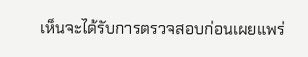เห็นจะได้รับการตรวจสอบก่อนเผยแพร่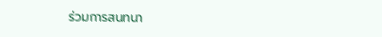ร่วมการสนทนา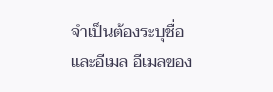จำเป็นต้องระบุชื่อและอีเมล อีเมลของ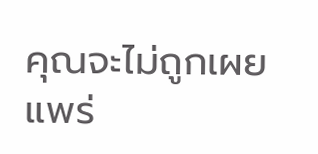คุณจะไม่ถูกเผยแพร่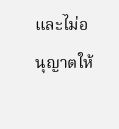และไม่อนุญาตให้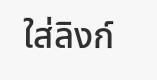ใส่ลิงก์